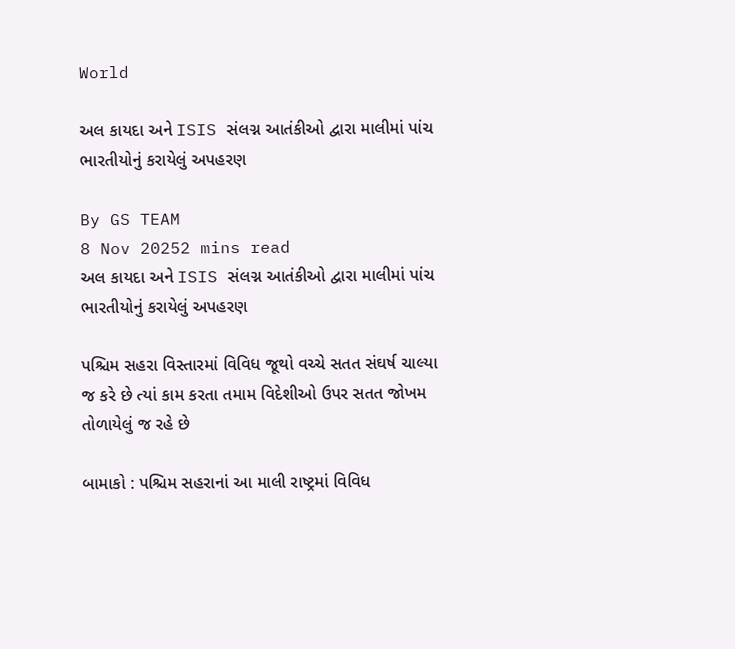World

અલ કાયદા અને ISIS સંલગ્ન આતંકીઓ દ્વારા માલીમાં પાંચ ભારતીયોનું કરાયેલું અપહરણ

By GS TEAM
8 Nov 20252 mins read
અલ કાયદા અને ISIS સંલગ્ન આતંકીઓ દ્વારા માલીમાં પાંચ ભારતીયોનું કરાયેલું અપહરણ

પશ્ચિમ સહરા વિસ્તારમાં વિવિધ જૂથો વચ્ચે સતત સંઘર્ષ ચાલ્યા જ કરે છે ત્યાં કામ કરતા તમામ વિદેશીઓ ઉપર સતત જોખમ તોળાયેલું જ રહે છે

બામાકો : પશ્ચિમ સહરાનાં આ માલી રાષ્ટ્રમાં વિવિધ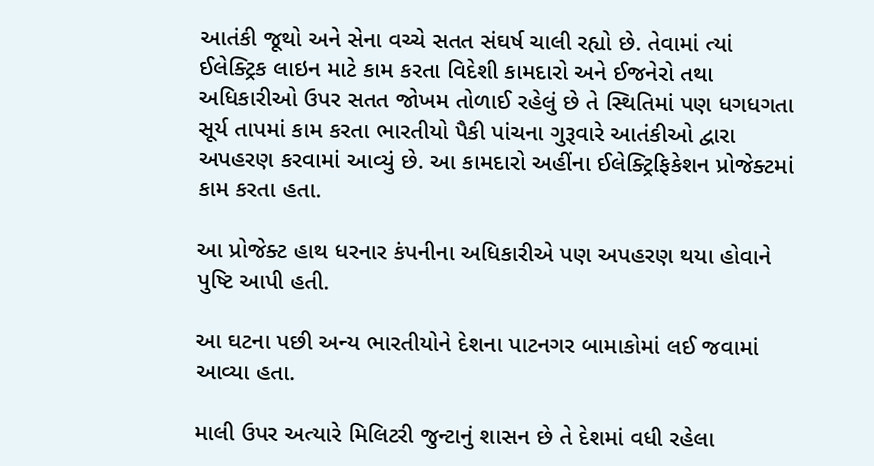આતંકી જૂથો અને સેના વચ્ચે સતત સંઘર્ષ ચાલી રહ્યો છે. તેવામાં ત્યાં ઈલેક્ટ્રિક લાઇન માટે કામ કરતા વિદેશી કામદારો અને ઈજનેરો તથા અધિકારીઓ ઉપર સતત જોખમ તોળાઈ રહેલું છે તે સ્થિતિમાં પણ ધગધગતા સૂર્ય તાપમાં કામ કરતા ભારતીયો પૈકી પાંચના ગુરૂવારે આતંકીઓ દ્વારા અપહરણ કરવામાં આવ્યું છે. આ કામદારો અહીંના ઈલેક્ટ્રિફિકેશન પ્રોજેક્ટમાં કામ કરતા હતા.

આ પ્રોજેક્ટ હાથ ધરનાર કંપનીના અધિકારીએ પણ અપહરણ થયા હોવાને પુષ્ટિ આપી હતી.

આ ઘટના પછી અન્ય ભારતીયોને દેશના પાટનગર બામાકોમાં લઈ જવામાં આવ્યા હતા.

માલી ઉપર અત્યારે મિલિટરી જુન્ટાનું શાસન છે તે દેશમાં વધી રહેલા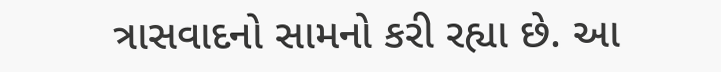ત્રાસવાદનો સામનો કરી રહ્યા છે. આ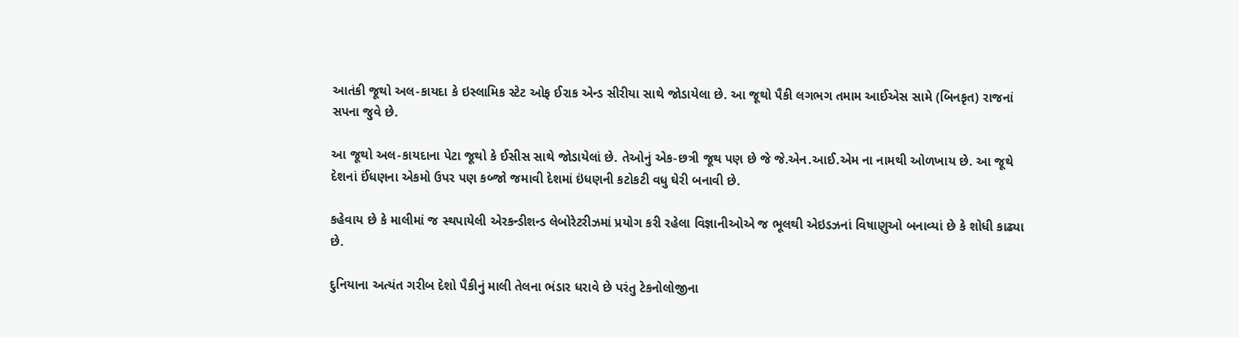આતંકી જૂથો અલ-કાયદા કે ઇસ્લામિક સ્ટેટ ઓફ ઈરાક એન્ડ સીરીયા સાથે જોડાયેલા છે. આ જૂથો પૈકી લગભગ તમામ આઈએસ સામે (બિનકૃત) રાજનાં સપના જુવે છે.

આ જૂથો અલ-કાયદાના પેટા જૂથો કે ઈસીસ સાથે જોડાયેલાં છે. તેઓનું એક-છત્રી જૂથ પણ છે જે જે.એન.આઈ.એમ ના નામથી ઓળખાય છે. આ જૂથે દેશનાં ઈંધણના એકમો ઉપર પણ કબ્જો જમાવી દેશમાં ઇંધણની કટોકટી વધુ ઘેરી બનાવી છે.

કહેવાય છે કે માલીમાં જ સ્થપાયેલી એરકન્ડીશન્ડ લેબોરેટરીઝમાં પ્રયોગ કરી રહેલા વિજ્ઞાનીઓએ જ ભૂલથી એઇડઝનાં વિષાણુઓ બનાવ્યાં છે કે શોધી કાઢ્યા છે.

દુનિયાના અત્યંત ગરીબ દેશો પૈકીનું માલી તેલના ભંડાર ધરાવે છે પરંતુ ટેકનોલોજીના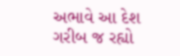અભાવે આ દેશ ગરીબ જ રહ્યો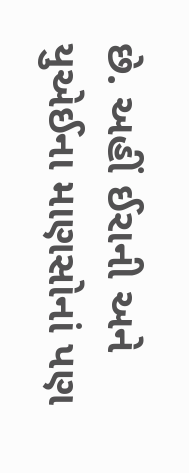છે. અહીં ઈરાની અને યુએઈના માણસોનાં પણ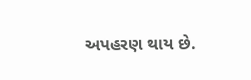અપહરણ થાય છે.